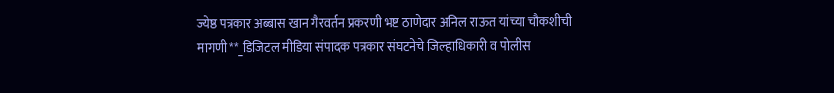ज्येष्ठ पत्रकार अब्बास खान गैरवर्तन प्रकरणी भष्ट ठाणेदार अनिल राऊत यांच्या चौकशीची मागणी**_डिजिटल मीडिया संपादक पत्रकार संघटनेचे जिल्हाधिकारी व पोलीस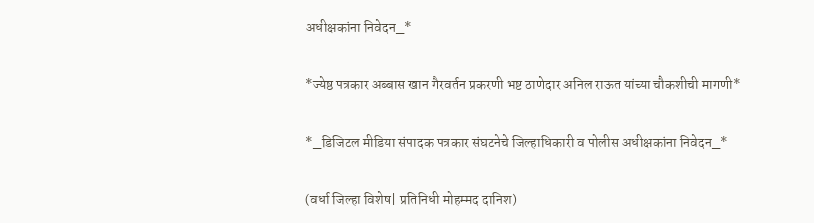अधीक्षकांना निवेदन_*

*ज्येष्ठ पत्रकार अब्बास खान गैरवर्तन प्रकरणी भष्ट ठाणेदार अनिल राऊत यांच्या चौकशीची मागणी*

*_डिजिटल मीडिया संपादक पत्रकार संघटनेचे जिल्हाधिकारी व पोलीस अधीक्षकांना निवेदन_*

(वर्धा जिल्हा विशेष| प्रतिनिधी मोहम्मद दानिश)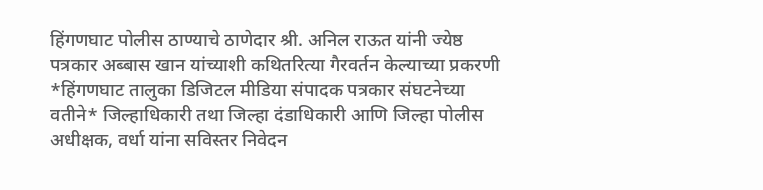हिंगणघाट पोलीस ठाण्याचे ठाणेदार श्री. अनिल राऊत यांनी ज्येष्ठ पत्रकार अब्बास खान यांच्याशी कथितरित्या गैरवर्तन केल्याच्या प्रकरणी *हिंगणघाट तालुका डिजिटल मीडिया संपादक पत्रकार संघटनेच्या वतीने* जिल्हाधिकारी तथा जिल्हा दंडाधिकारी आणि जिल्हा पोलीस अधीक्षक, वर्धा यांना सविस्तर निवेदन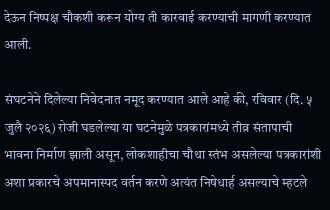देऊन निष्पक्ष चौकशी करून योग्य ती कारवाई करण्याची मागणी करण्यात आली.

संघटनेने दिलेल्या निवेदनात नमूद करण्यात आले आहे की, रविवार (दि. ५ जुलै २०२६) रोजी घडलेल्या या घटनेमुळे पत्रकारांमध्ये तीव्र संतापाची भावना निर्माण झाली असून, लोकशाहीचा चौथा स्तंभ असलेल्या पत्रकारांशी अशा प्रकारचे अपमानास्पद वर्तन करणे अत्यंत निषेधार्ह असल्याचे म्हटले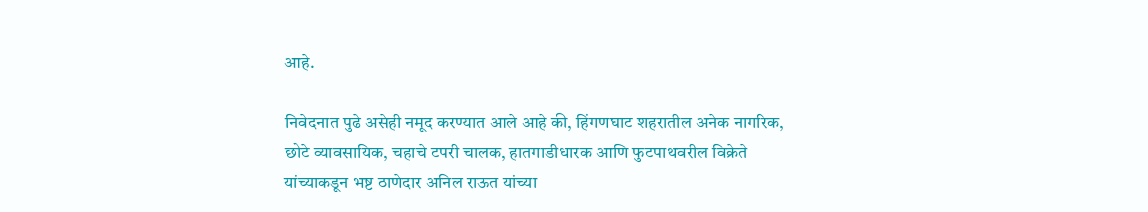आहे.

निवेदनात पुढे असेही नमूद करण्यात आले आहे की, हिंगणघाट शहरातील अनेक नागरिक, छोटे व्यावसायिक, चहाचे टपरी चालक, हातगाडीधारक आणि फुटपाथवरील विक्रेते यांच्याकडून भष्ट ठाणेदार अनिल राऊत यांच्या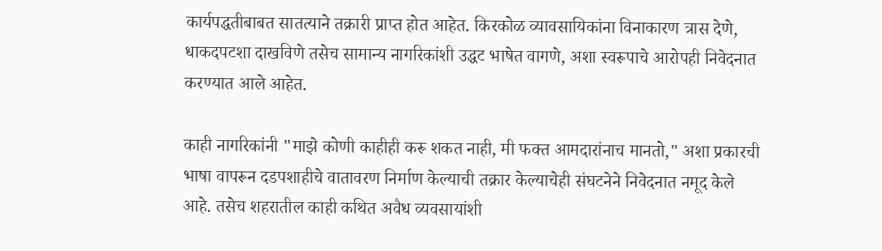कार्यपद्धतीबाबत सातत्याने तक्रारी प्राप्त होत आहेत. किरकोळ व्यावसायिकांना विनाकारण त्रास देणे, धाकदपटशा दाखविणे तसेच सामान्य नागरिकांशी उद्धट भाषेत वागणे, अशा स्वरूपाचे आरोपही निवेदनात करण्यात आले आहेत.

काही नागरिकांनी "माझे कोणी काहीही करू शकत नाही, मी फक्त आमदारांनाच मानतो," अशा प्रकारची भाषा वापरून दडपशाहीचे वातावरण निर्माण केल्याची तक्रार केल्याचेही संघटनेने निवेदनात नमूद केले आहे. तसेच शहरातील काही कथित अवैध व्यवसायांशी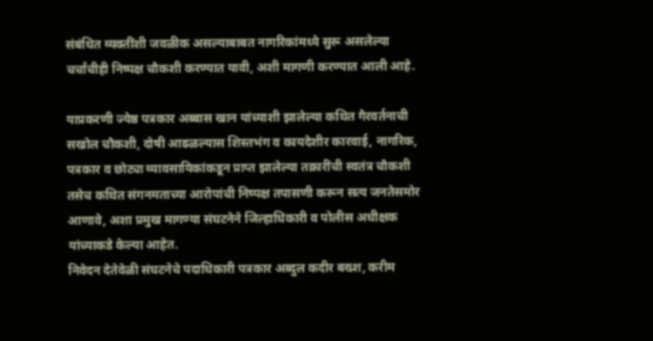संबंधित व्यक्तींशी जवळीक असल्याबाबत नागरिकांमध्ये सुरू असलेल्या चर्चांचीही निष्पक्ष चौकशी करण्यात यावी, अशी मागणी करण्यात आली आहे.

याप्रकरणी ज्येष्ठ पत्रकार अब्बास खान यांच्याशी झालेल्या कथित गैरवर्तनाची सखोल चौकशी, दोषी आढळल्यास शिस्तभंग व कायदेशीर कारवाई, नागरिक, पत्रकार व छोट्या व्यावसायिकांकडून प्राप्त झालेल्या तक्रारींची स्वतंत्र चौकशी तसेच कथित संगनमताच्या आरोपांची निष्पक्ष तपासणी करून सत्य जनतेसमोर आणावे, अशा प्रमुख मागण्या संघटनेने जिल्हाधिकारी व पोलीस अधीक्षक यांच्याकडे केल्या आहेत.
निवेदन देतेवेळी संघटनेचे पदाधिकारी पत्रकार अब्दुल कदीर बख्श, करीम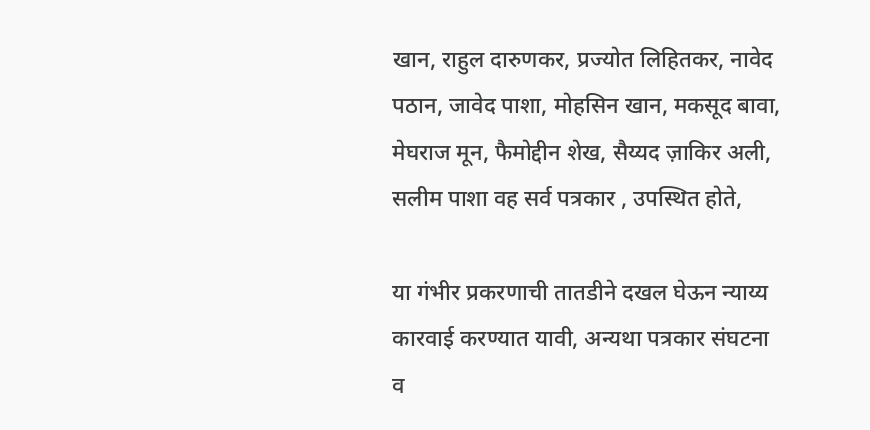खान, राहुल दारुणकर, प्रज्योत लिहितकर, नावेद पठान, जावेद पाशा, मोहसिन खान, मकसूद बावा, मेघराज मून, फैमोद्दीन शेख, सैय्यद ज़ाकिर अली, सलीम पाशा वह सर्व पत्रकार , उपस्थित होते,

या गंभीर प्रकरणाची तातडीने दखल घेऊन न्याय्य कारवाई करण्यात यावी, अन्यथा पत्रकार संघटना व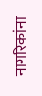नागरिकांना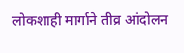लोकशाही मार्गाने तीव्र आंदोलन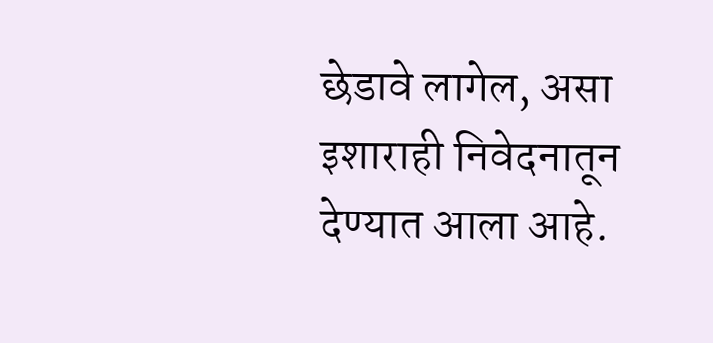छेडावे लागेल, असा इशाराही निवेदनातून देण्यात आला आहे.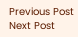Previous Post Next Post